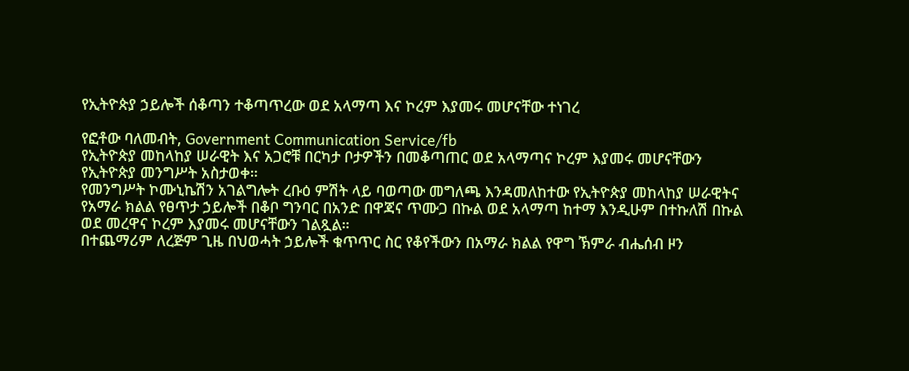የኢትዮጵያ ኃይሎች ሰቆጣን ተቆጣጥረው ወደ አላማጣ እና ኮረም እያመሩ መሆናቸው ተነገረ

የፎቶው ባለመብት, Government Communication Service/fb
የኢትዮጵያ መከላከያ ሠራዊት እና አጋሮቹ በርካታ ቦታዎችን በመቆጣጠር ወደ አላማጣና ኮረም እያመሩ መሆናቸውን የኢትዮጵያ መንግሥት አስታወቀ።
የመንግሥት ኮሙኒኬሽን አገልግሎት ረቡዕ ምሽት ላይ ባወጣው መግለጫ እንዳመለከተው የኢትዮጵያ መከላከያ ሠራዊትና የአማራ ክልል የፀጥታ ኃይሎች በቆቦ ግንባር በአንድ በዋጃና ጥሙጋ በኩል ወደ አላማጣ ከተማ እንዲሁም በተኩለሽ በኩል ወደ መረዋና ኮረም እያመሩ መሆናቸውን ገልጿል።
በተጨማሪም ለረጅም ጊዜ በህወሓት ኃይሎች ቁጥጥር ስር የቆየችውን በአማራ ክልል የዋግ ኽምራ ብሔሰብ ዞን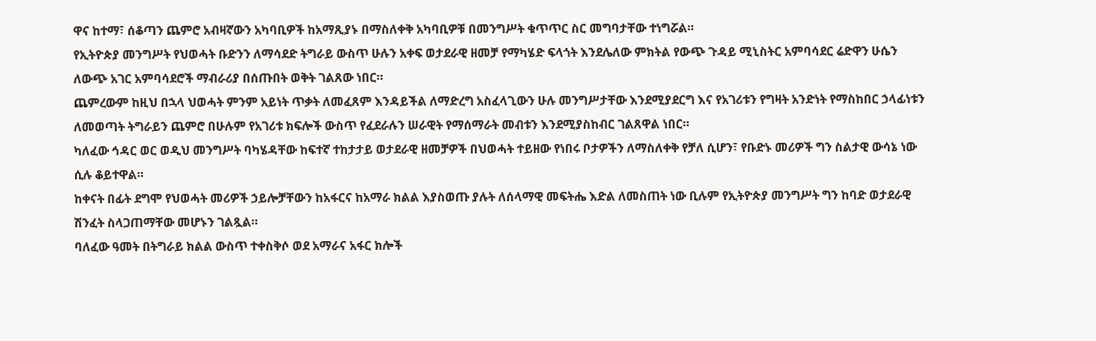ዋና ከተማ፣ ሰቆጣን ጨምሮ አብዛኛውን አካባቢዎች ከአማጺያኑ በማስለቀቅ አካባቢዎቹ በመንግሥት ቁጥጥር ስር መግባታቸው ተነግሯል።
የኢትዮጵያ መንግሥት የህወሓት ቡድንን ለማሳደድ ትግራይ ውስጥ ሁሉን አቀፍ ወታደራዊ ዘመቻ የማካሄድ ፍላጎት እንደሌለው ምክትል የውጭ ጉዳይ ሚኒስትር አምባሳደር ሬድዋን ሁሴን ለውጭ አገር አምባሳደሮች ማብራሪያ በሰጡበት ወቅት ገልጸው ነበር።
ጨምረውም ከዚህ በኋላ ህወሓት ምንም አይነት ጥቃት ለመፈጸም እንዳይችል ለማድረግ አስፈላጊውን ሁሉ መንግሥታቸው እንደሚያደርግ እና የአገሪቱን የግዛት አንድነት የማስከበር ኃላፊነቱን ለመወጣት ትግራይን ጨምሮ በሁሉም የአገሪቱ ክፍሎች ውስጥ የፈደራሉን ሠራዊት የማሰማራት መብቱን እንደሚያስከብር ገልጸዋል ነበር።
ካለፈው ኅዳር ወር ወዲህ መንግሥት ባካሄዳቸው ከፍተኛ ተከታታይ ወታደራዊ ዘመቻዎች በህወሓት ተይዘው የነበሩ ቦታዎችን ለማስለቀቅ የቻለ ሲሆን፣ የቡድኑ መሪዎች ግን ስልታዊ ውሳኔ ነው ሲሉ ቆይተዋል።
ከቀናት በፊት ደግሞ የህወሓት መሪዎች ኃይሎቻቸውን ከአፋርና ከአማራ ክልል እያስወጡ ያሉት ለሰላማዊ መፍትሔ እድል ለመስጠት ነው ቢሉም የኢትዮጵያ መንግሥት ግን ከባድ ወታደራዊ ሽንፈት ስላጋጠማቸው መሆኑን ገልጿል።
ባለፈው ዓመት በትግራይ ክልል ውስጥ ተቀስቅሶ ወደ አማራና አፋር ክሎች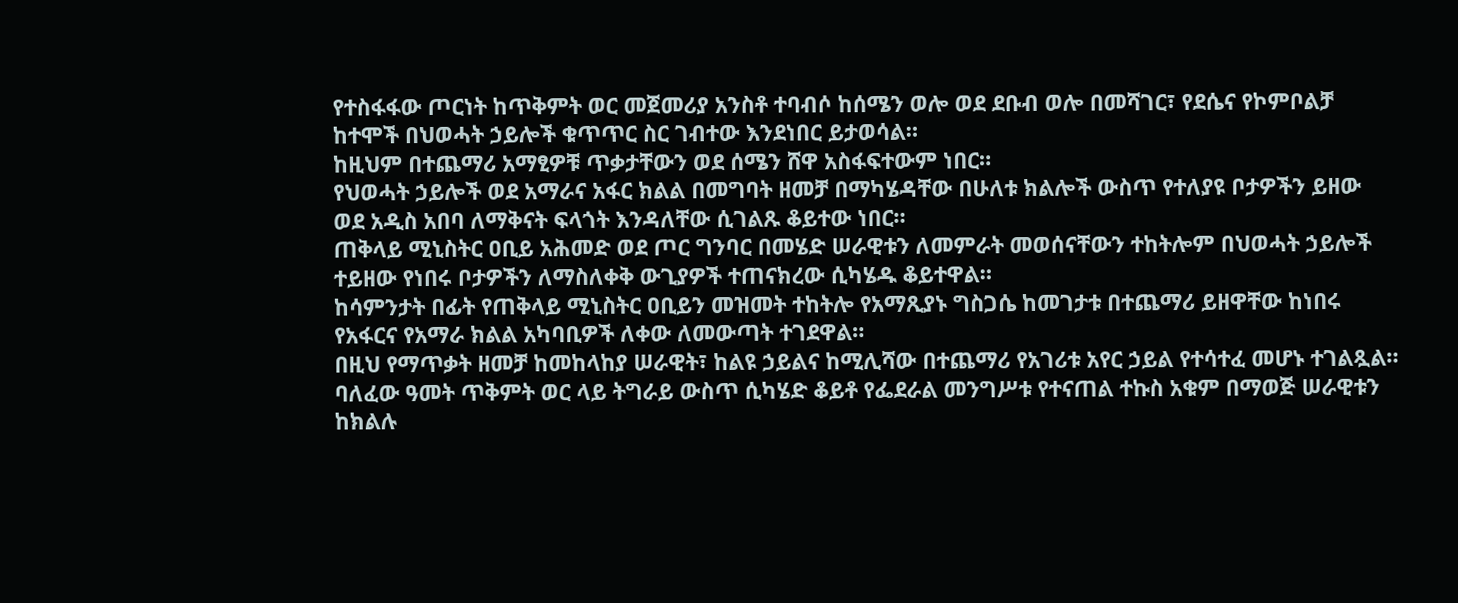የተስፋፋው ጦርነት ከጥቅምት ወር መጀመሪያ አንስቶ ተባብሶ ከሰሜን ወሎ ወደ ደቡብ ወሎ በመሻገር፣ የደሴና የኮምቦልቻ ከተሞች በህወሓት ኃይሎች ቁጥጥር ስር ገብተው እንደነበር ይታወሳል።
ከዚህም በተጨማሪ አማፂዎቹ ጥቃታቸውን ወደ ሰሜን ሸዋ አስፋፍተውም ነበር።
የህወሓት ኃይሎች ወደ አማራና አፋር ክልል በመግባት ዘመቻ በማካሄዳቸው በሁለቱ ክልሎች ውስጥ የተለያዩ ቦታዎችን ይዘው ወደ አዲስ አበባ ለማቅናት ፍላጎት እንዳለቸው ሲገልጹ ቆይተው ነበር።
ጠቅላይ ሚኒስትር ዐቢይ አሕመድ ወደ ጦር ግንባር በመሄድ ሠራዊቱን ለመምራት መወሰናቸውን ተከትሎም በህወሓት ኃይሎች ተይዘው የነበሩ ቦታዎችን ለማስለቀቅ ውጊያዎች ተጠናክረው ሲካሄዱ ቆይተዋል።
ከሳምንታት በፊት የጠቅላይ ሚኒስትር ዐቢይን መዝመት ተከትሎ የአማጺያኑ ግስጋሴ ከመገታቱ በተጨማሪ ይዘዋቸው ከነበሩ የአፋርና የአማራ ክልል አካባቢዎች ለቀው ለመውጣት ተገደዋል።
በዚህ የማጥቃት ዘመቻ ከመከላከያ ሠራዊት፣ ከልዩ ኃይልና ከሚሊሻው በተጨማሪ የአገሪቱ አየር ኃይል የተሳተፈ መሆኑ ተገልጿል።
ባለፈው ዓመት ጥቅምት ወር ላይ ትግራይ ውስጥ ሲካሄድ ቆይቶ የፌደራል መንግሥቱ የተናጠል ተኩስ አቁም በማወጅ ሠራዊቱን ከክልሉ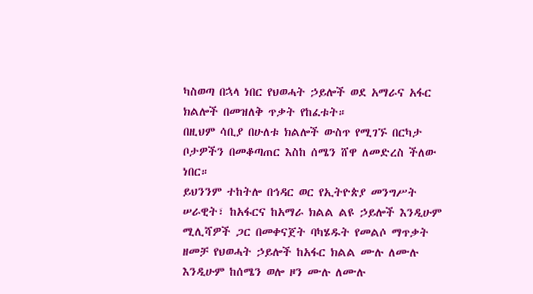ካስወጣ በኋላ ነበር የህወሓት ኃይሎች ወደ አማራና አፋር ክልሎች በመዝለቅ ጥቃት የከፈቱት።
በዚህም ሳቢያ በሁለቱ ክልሎች ውስጥ የሚገኙ በርካታ ቦታዎችን በመቆጣጠር እስከ ሰሜን ሸዋ ለመድረስ ችለው ነበር።
ይህንንም ተከትሎ በኅዳር ወር የኢትዮጵያ መንግሥት ሠራዊት፣ ከአፋርና ከአማራ ክልል ልዩ ኃይሎች እንዲሁም ሚሊሻዎች ጋር በመቀናጀት ባካሄዱት የመልሶ ማጥቃት ዘመቻ የህወሓት ኃይሎች ከአፋር ክልል ሙሉ ለሙሉ እንዲሁም ከሰሜን ወሎ ዞን ሙሉ ለሙሉ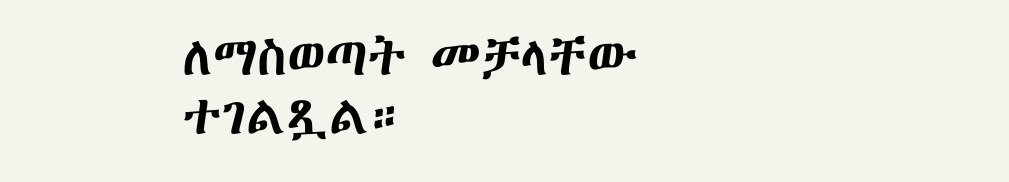ለማስወጣት መቻላቸው ተገልጿል።